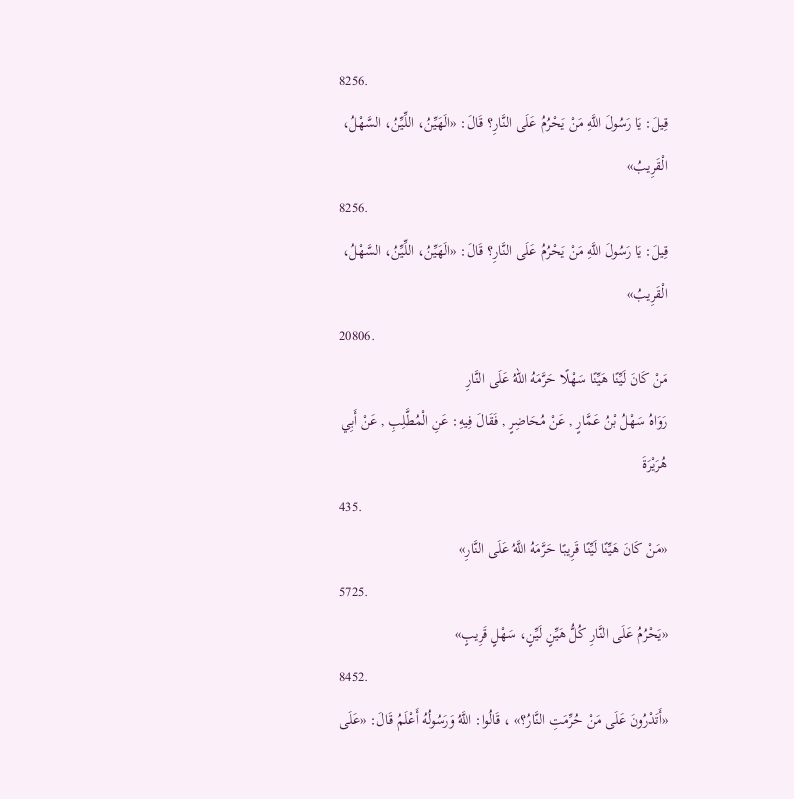8256.
قِيلَ: يَا رَسُولَ اللَّهِ مَنْ يَحْرُمُ عَلَى النَّارِ؟ قَالَ: «الَهَيِّنُ، اللِّيِّنُ، السَّهْلُ، الْقَرِيبُ»
8256.
قِيلَ: يَا رَسُولَ اللَّهِ مَنْ يَحْرُمُ عَلَى النَّارِ؟ قَالَ: «الَهَيِّنُ، اللِّيِّنُ، السَّهْلُ، الْقَرِيبُ»
20806.
مَنْ كَانَ لَيِّنًا هَيِّنًا سَهْلًا حَرَّمَهُ اللهُ عَلَى النَّارِ
رَوَاهُ سَهْلُ بْنُ عَمَّارٍ , عَنْ مُحَاضِرٍ , فَقَالَ فِيهِ: عَنِ الْمُطَّلِبِ , عَنْ أَبِي هُرَيْرَةَ
435.
«مَنْ كَانَ هَيِّنًا لَيِّنًا قَرِيبًا حَرَّمَهُ اللَّهُ عَلَى النَّارِ»
5725.
«يَحْرُمُ عَلَى النَّارِ كُلُّ هَيِّنٍ لَيِّنٍ، سَهْلٍ قَرِيبٍ»
8452.
«أَتَدْرُونَ عَلَى مَنْ حُرِّمَتِ النَّارُ؟» ، قَالُوا: اللَّهُ وَرَسُولُهُ أَعْلَمُ قَالَ: «عَلَى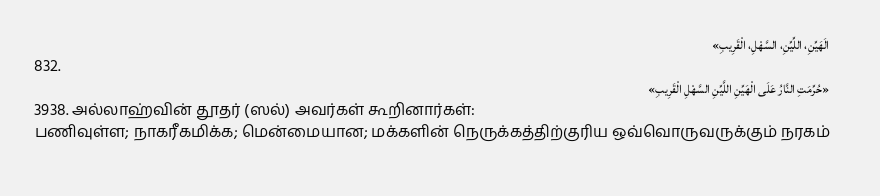الَهَيِّنِ، اللِّيِّنِ، السَّهْلِ، الْقَرِيبِ»
832.
«حُرِّمَتِ النَّارُ عَلَى الْهَيِّنِ اللَّيِّنِ السَّهْلِ الْقَرِيبِ»
3938. அல்லாஹ்வின் தூதர் (ஸல்) அவர்கள் கூறினார்கள்:
பணிவுள்ள; நாகரீகமிக்க; மென்மையான; மக்களின் நெருக்கத்திற்குரிய ஒவ்வொருவருக்கும் நரகம்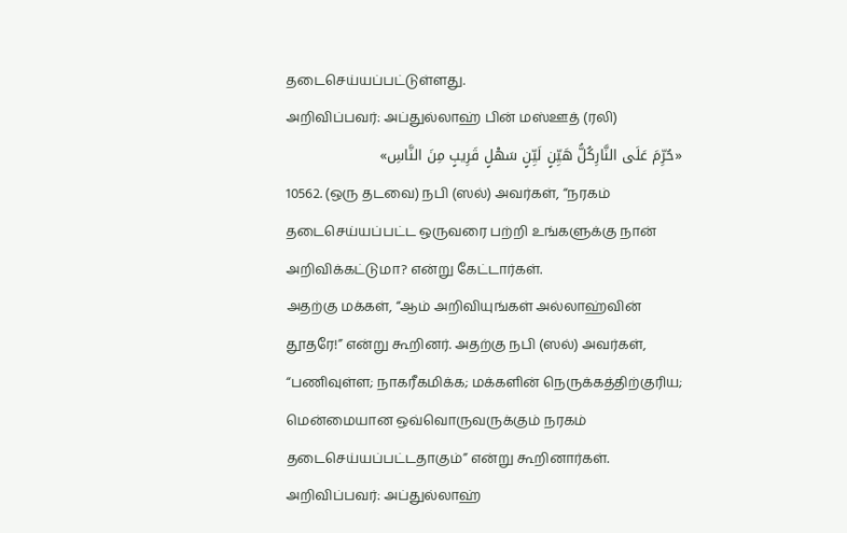தடைசெய்யப்பட்டுள்ளது.
அறிவிப்பவர்: அப்துல்லாஹ் பின் மஸ்ஊத் (ரலி)
«حُرِّمَ عَلَى النَّارِكُلُّ هَيِّنٍ لَيِّنٍ سَهْلٍ قَرِيبٍ مِنَ النَّاسِ»
10562. (ஒரு தடவை) நபி (ஸல்) அவர்கள், “நரகம் தடைசெய்யப்பட்ட ஒருவரை பற்றி உங்களுக்கு நான் அறிவிக்கட்டுமா? என்று கேட்டார்கள்.
அதற்கு மக்கள், “ஆம் அறிவியுங்கள் அல்லாஹ்வின் தூதரே!” என்று கூறினர். அதற்கு நபி (ஸல்) அவர்கள், “பணிவுள்ள; நாகரீகமிக்க; மக்களின் நெருக்கத்திற்குரிய; மென்மையான ஒவ்வொருவருக்கும் நரகம் தடைசெய்யப்பட்டதாகும்” என்று கூறினார்கள்.
அறிவிப்பவர்: அப்துல்லாஹ்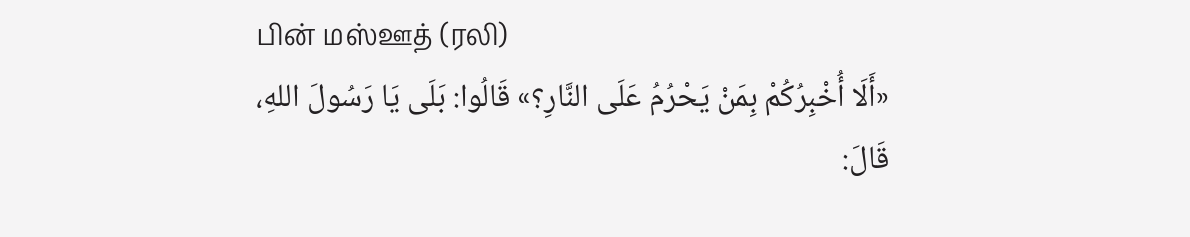பின் மஸ்ஊத் (ரலி)
«أَلَا أُخْبِرُكُمْ بِمَنْ يَحْرُمُ عَلَى النَّارِ؟» قَالُوا: بَلَى يَا رَسُولَ اللهِ، قَالَ: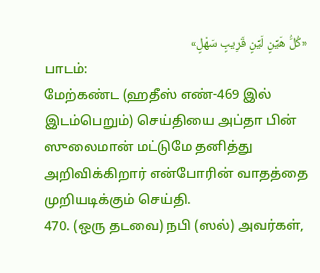«كُلُّ هَيِّنٍ لَيِّنٍ قَرِيبٍ سَهْلٍ»
பாடம்:
மேற்கண்ட (ஹதீஸ் எண்-469 இல் இடம்பெறும்) செய்தியை அப்தா பின் ஸுலைமான் மட்டுமே தனித்து அறிவிக்கிறார் என்போரின் வாதத்தை முறியடிக்கும் செய்தி.
470. (ஒரு தடவை) நபி (ஸல்) அவர்கள்,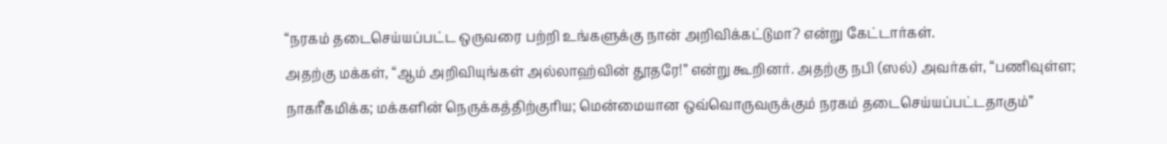“நரகம் தடைசெய்யப்பட்ட ஒருவரை பற்றி உங்களுக்கு நான் அறிவிக்கட்டுமா? என்று கேட்டார்கள்.
அதற்கு மக்கள், “ஆம் அறிவியுங்கள் அல்லாஹ்வின் தூதரே!” என்று கூறினர். அதற்கு நபி (ஸல்) அவர்கள், “பணிவுள்ள; நாகரீகமிக்க; மக்களின் நெருக்கத்திற்குரிய; மென்மையான ஒவ்வொருவருக்கும் நரகம் தடைசெய்யப்பட்டதாகும்”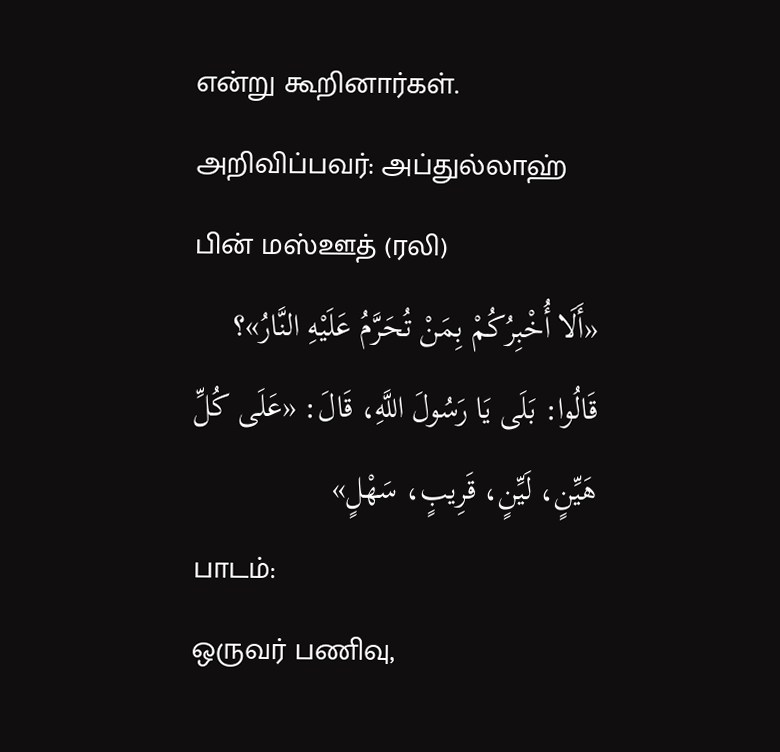என்று கூறினார்கள்.
அறிவிப்பவர்: அப்துல்லாஹ் பின் மஸ்ஊத் (ரலி)
«أَلَا أُخْبِرُكُمْ بِمَنْ تُحَرَّمُ عَلَيْهِ النَّارُ»؟ قَالُوا: بَلَى يَا رَسُولَ اللَّهِ، قَالَ: «عَلَى كُلِّ هَيِّنٍ، لَيِّنٍ، قَرِيبٍ، سَهْلٍ»
பாடம்:
ஒருவர் பணிவு,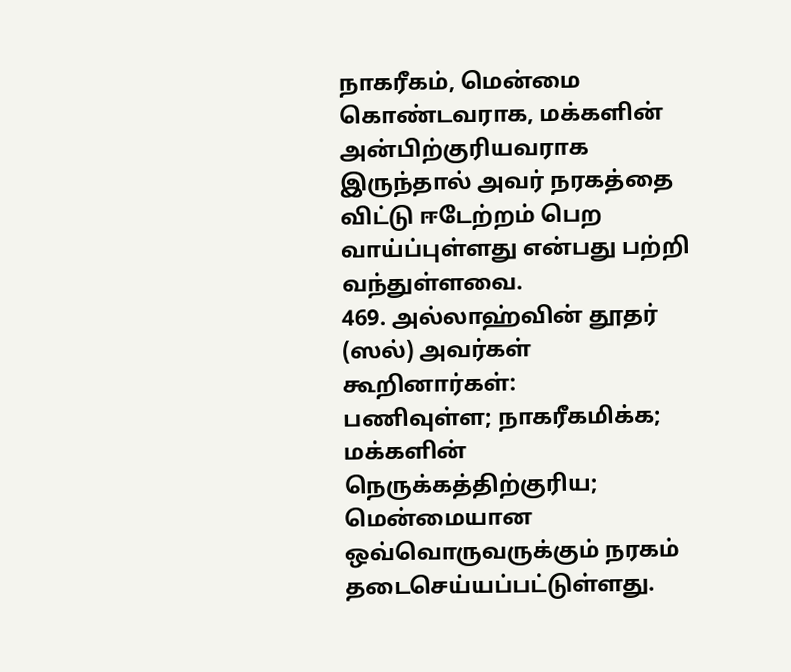நாகரீகம், மென்மை கொண்டவராக, மக்களின் அன்பிற்குரியவராக இருந்தால் அவர் நரகத்தை விட்டு ஈடேற்றம் பெற வாய்ப்புள்ளது என்பது பற்றி வந்துள்ளவை.
469. அல்லாஹ்வின் தூதர் (ஸல்) அவர்கள் கூறினார்கள்:
பணிவுள்ள; நாகரீகமிக்க; மக்களின் நெருக்கத்திற்குரிய; மென்மையான ஒவ்வொருவருக்கும் நரகம் தடைசெய்யப்பட்டுள்ளது.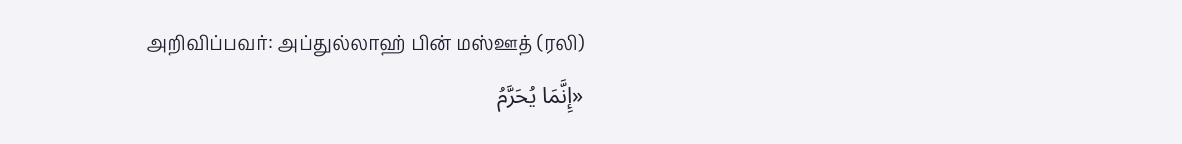அறிவிப்பவர்: அப்துல்லாஹ் பின் மஸ்ஊத் (ரலி)
«إِنَّمَا يُحَرَّمُ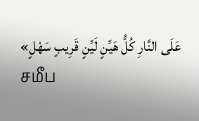عَلَى النَّارِ كُلُّ هَيِّنٍ لَيِّنٍ قَرِيبٍ سَهْلٍ»
சமீப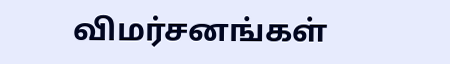விமர்சனங்கள்